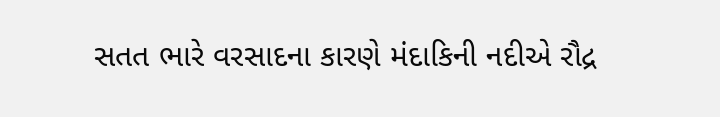સતત ભારે વરસાદના કારણે મંદાકિની નદીએ રૌદ્ર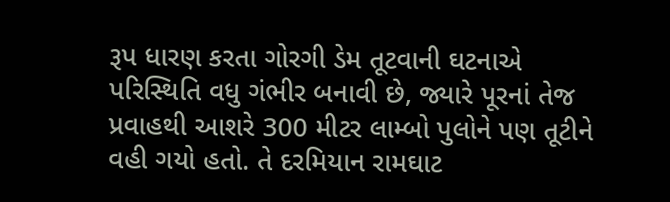રૂપ ધારણ કરતા ગોરગી ડેમ તૂટવાની ઘટનાએ પરિસ્થિતિ વધુ ગંભીર બનાવી છે, જ્યારે પૂરનાં તેજ પ્રવાહથી આશરે 300 મીટર લામ્બો પુલોને પણ તૂટીને વહી ગયો હતો. તે દરમિયાન રામઘાટ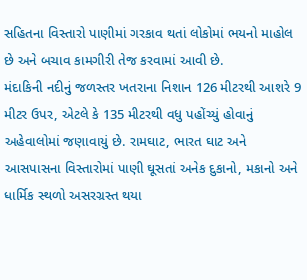સહિતના વિસ્તારો પાણીમાં ગરકાવ થતાં લોકોમાં ભયનો માહોલ છે અને બચાવ કામગીરી તેજ કરવામાં આવી છે.
મંદાકિની નદીનું જળસ્તર ખતરાના નિશાન 126 મીટરથી આશરે 9 મીટર ઉપર, એટલે કે 135 મીટરથી વધુ પહોંચ્યું હોવાનું અહેવાલોમાં જણાવાયું છે. રામઘાટ, ભારત ઘાટ અને આસપાસના વિસ્તારોમાં પાણી ઘૂસતાં અનેક દુકાનો, મકાનો અને ધાર્મિક સ્થળો અસરગ્રસ્ત થયા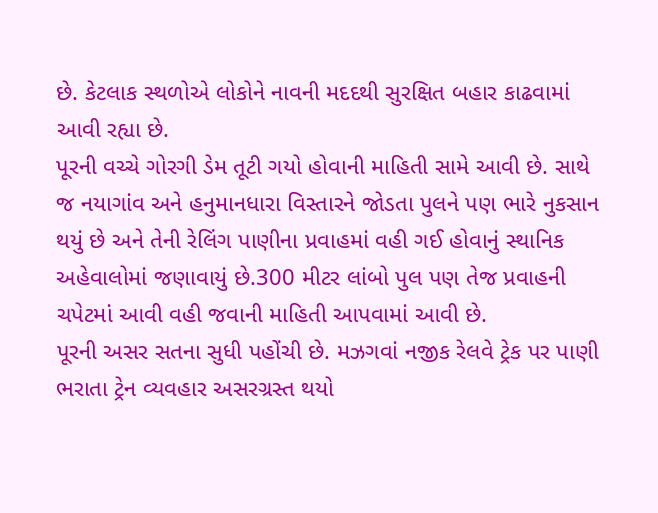છે. કેટલાક સ્થળોએ લોકોને નાવની મદદથી સુરક્ષિત બહાર કાઢવામાં આવી રહ્યા છે.
પૂરની વચ્ચે ગોરગી ડેમ તૂટી ગયો હોવાની માહિતી સામે આવી છે. સાથે જ નયાગાંવ અને હનુમાનધારા વિસ્તારને જોડતા પુલને પણ ભારે નુકસાન થયું છે અને તેની રેલિંગ પાણીના પ્રવાહમાં વહી ગઈ હોવાનું સ્થાનિક અહેવાલોમાં જણાવાયું છે.300 મીટર લાંબો પુલ પણ તેજ પ્રવાહની ચપેટમાં આવી વહી જવાની માહિતી આપવામાં આવી છે.
પૂરની અસર સતના સુધી પહોંચી છે. મઝગવાં નજીક રેલવે ટ્રેક પર પાણી ભરાતા ટ્રેન વ્યવહાર અસરગ્રસ્ત થયો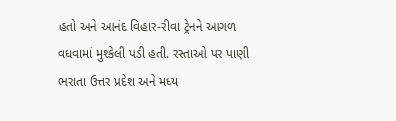હતો અને આનંદ વિહાર-રીવા ટ્રેનને આગળ વધવામાં મુશ્કેલી પડી હતી. રસ્તાઓ પર પાણી ભરાતા ઉત્તર પ્રદેશ અને મધ્ય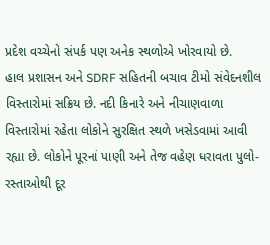પ્રદેશ વચ્ચેનો સંપર્ક પણ અનેક સ્થળોએ ખોરવાયો છે.
હાલ પ્રશાસન અને SDRF સહિતની બચાવ ટીમો સંવેદનશીલ વિસ્તારોમાં સક્રિય છે. નદી કિનારે અને નીચાણવાળા વિસ્તારોમાં રહેતા લોકોને સુરક્ષિત સ્થળે ખસેડવામાં આવી રહ્યા છે. લોકોને પૂરનાં પાણી અને તેજ વહેણ ધરાવતા પુલો-રસ્તાઓથી દૂર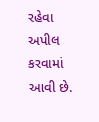રહેવા અપીલ કરવામાં આવી છે.